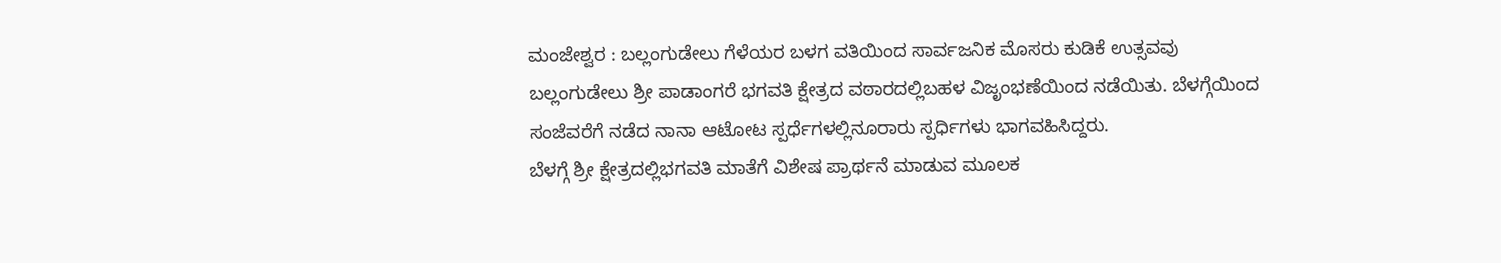ಮಂಜೇಶ್ವರ : ಬಲ್ಲಂಗುಡೇಲು ಗೆಳೆಯರ ಬಳಗ ವತಿಯಿಂದ ಸಾರ್ವಜನಿಕ ಮೊಸರು ಕುಡಿಕೆ ಉತ್ಸವವು ಬಲ್ಲಂಗುಡೇಲು ಶ್ರೀ ಪಾಡಾಂಗರೆ ಭಗವತಿ ಕ್ಷೇತ್ರದ ವಠಾರದಲ್ಲಿಬಹಳ ವಿಜೃಂಭಣೆಯಿಂದ ನಡೆಯಿತು. ಬೆಳಗ್ಗೆಯಿಂದ ಸಂಜೆವರೆಗೆ ನಡೆದ ನಾನಾ ಆಟೋಟ ಸ್ಪರ್ಧೆಗಳಲ್ಲಿನೂರಾರು ಸ್ಪರ್ಧಿಗಳು ಭಾಗವಹಿಸಿದ್ದರು.
ಬೆಳಗ್ಗೆ ಶ್ರೀ ಕ್ಷೇತ್ರದಲ್ಲಿಭಗವತಿ ಮಾತೆಗೆ ವಿಶೇಷ ಪ್ರಾರ್ಥನೆ ಮಾಡುವ ಮೂಲಕ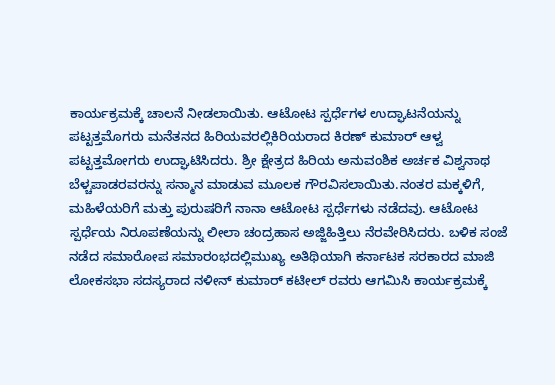ಕಾರ್ಯಕ್ರಮಕ್ಕೆ ಚಾಲನೆ ನೀಡಲಾಯಿತು. ಆಟೋಟ ಸ್ಪರ್ಧೆಗಳ ಉದ್ಘಾಟನೆಯನ್ನು ಪಟ್ಟತ್ತಮೊಗರು ಮನೆತನದ ಹಿರಿಯವರಲ್ಲಿಕಿರಿಯರಾದ ಕಿರಣ್ ಕುಮಾರ್ ಆಳ್ವ ಪಟ್ಟತ್ತಮೋಗರು ಉದ್ಘಾಟಿಸಿದರು. ಶ್ರೀ ಕ್ಷೇತ್ರದ ಹಿರಿಯ ಅನುವಂಶಿಕ ಅರ್ಚಕ ವಿಶ್ವನಾಥ ಬೆಳ್ಚಪಾಡರವರನ್ನು ಸನ್ಮಾನ ಮಾಡುವ ಮೂಲಕ ಗೌರವಿಸಲಾಯಿತು.ನಂತರ ಮಕ್ಕಳಿಗೆ, ಮಹಿಳೆಯರಿಗೆ ಮತ್ತು ಪುರುಷರಿಗೆ ನಾನಾ ಆಟೋಟ ಸ್ಪರ್ಧೆಗಳು ನಡೆದವು. ಆಟೋಟ ಸ್ಪರ್ಧೆಯ ನಿರೂಪಣೆಯನ್ನು ಲೀಲಾ ಚಂದ್ರಹಾಸ ಅಜ್ಜಿಹಿತ್ತಿಲು ನೆರವೇರಿಸಿದರು. ಬಳಿಕ ಸಂಜೆ ನಡೆದ ಸಮಾರೋಪ ಸಮಾರಂಭದಲ್ಲಿಮುಖ್ಯ ಅತಿಥಿಯಾಗಿ ಕರ್ನಾಟಕ ಸರಕಾರದ ಮಾಜಿ ಲೋಕಸಭಾ ಸದಸ್ಯರಾದ ನಳೀನ್ ಕುಮಾರ್ ಕಟೀಲ್ ರವರು ಆಗಮಿಸಿ ಕಾರ್ಯಕ್ರಮಕ್ಕೆ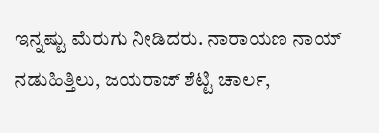ಇನ್ನಷ್ಟು ಮೆರುಗು ನೀಡಿದರು. ನಾರಾಯಣ ನಾಯ್ ನಡುಹಿತ್ತಿಲು, ಜಯರಾಜ್ ಶೆಟ್ಟಿ ಚಾರ್ಲ,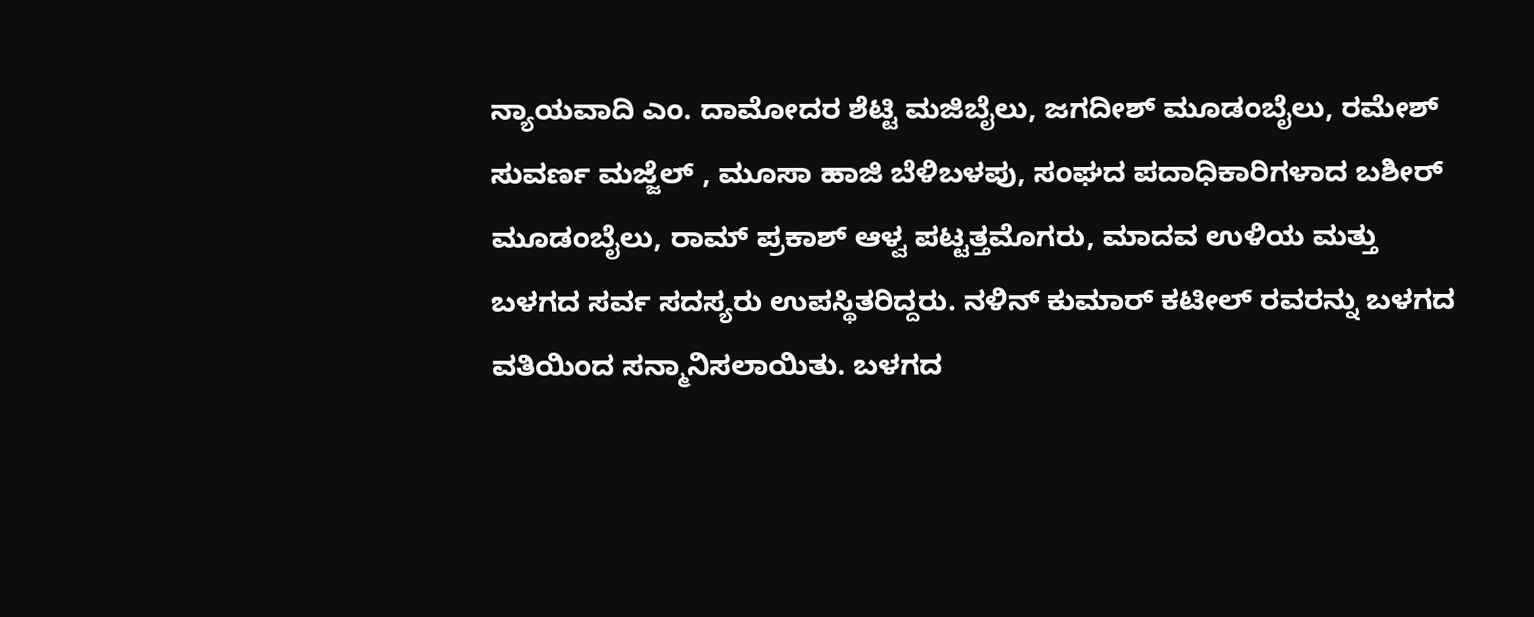ನ್ಯಾಯವಾದಿ ಎಂ. ದಾಮೋದರ ಶೆಟ್ಟಿ ಮಜಿಬೈಲು, ಜಗದೀಶ್ ಮೂಡಂಬೈಲು, ರಮೇಶ್ ಸುವರ್ಣ ಮಜ್ಜೆಲ್ , ಮೂಸಾ ಹಾಜಿ ಬೆಳಿಬಳಪು, ಸಂಘದ ಪದಾಧಿಕಾರಿಗಳಾದ ಬಶೀರ್ ಮೂಡಂಬೈಲು, ರಾಮ್ ಪ್ರಕಾಶ್ ಆಳ್ವ ಪಟ್ಟತ್ತಮೊಗರು, ಮಾದವ ಉಳಿಯ ಮತ್ತು ಬಳಗದ ಸರ್ವ ಸದಸ್ಯರು ಉಪಸ್ಥಿತರಿದ್ದರು. ನಳಿನ್ ಕುಮಾರ್ ಕಟೀಲ್ ರವರನ್ನು ಬಳಗದ ವತಿಯಿಂದ ಸನ್ಮಾನಿಸಲಾಯಿತು. ಬಳಗದ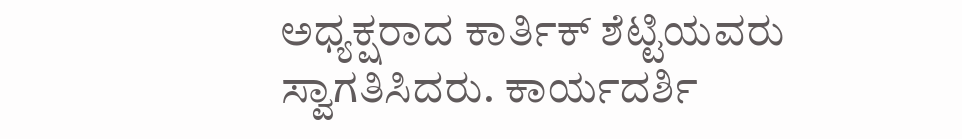ಅಧ್ಯಕ್ಷರಾದ ಕಾರ್ತಿಕ್ ಶೆಟ್ಟಿಯವರು ಸ್ವಾಗತಿಸಿದರು. ಕಾರ್ಯದರ್ಶಿ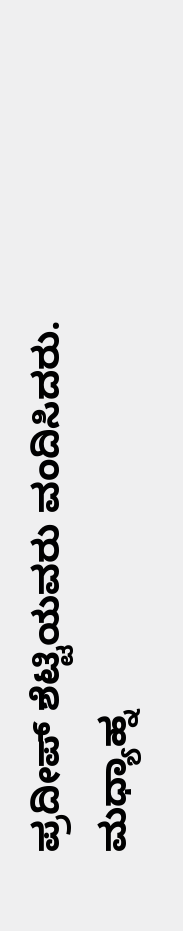ಪ್ರದೀಪ್ ಶೆಟ್ಟಿಯವರು ವಂದಿಸಿದರು. ಮಧ್ಯಾಹ್ನ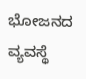ಭೋಜನದ ವ್ಯವಸ್ಥೆ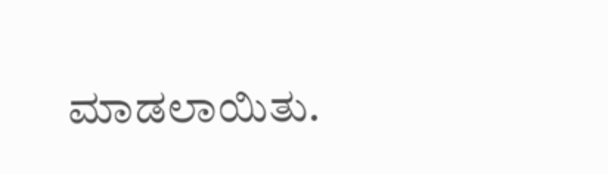ಮಾಡಲಾಯಿತು.